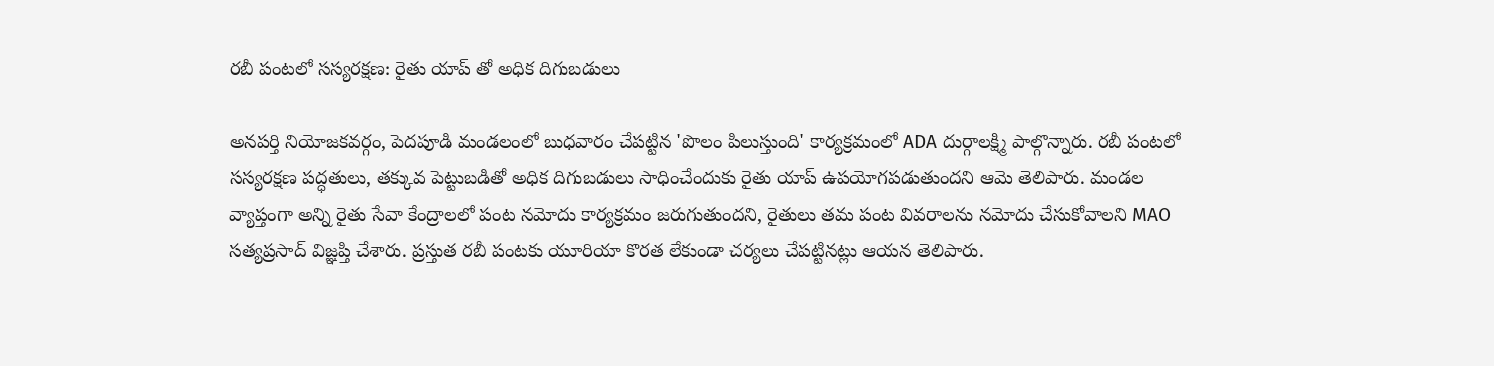రబీ పంటలో సస్యరక్షణ: రైతు యాప్ తో అధిక దిగుబడులు

అనపర్తి నియోజకవర్గం, పెదపూడి మండలంలో బుధవారం చేపట్టిన 'పొలం పిలుస్తుంది' కార్యక్రమంలో ADA దుర్గాలక్ష్మి పాల్గొన్నారు. రబీ పంటలో సస్యరక్షణ పద్ధతులు, తక్కువ పెట్టుబడితో అధిక దిగుబడులు సాధించేందుకు రైతు యాప్ ఉపయోగపడుతుందని ఆమె తెలిపారు. మండల వ్యాప్తంగా అన్ని రైతు సేవా కేంద్రాలలో పంట నమోదు కార్యక్రమం జరుగుతుందని, రైతులు తమ పంట వివరాలను నమోదు చేసుకోవాలని MAO సత్యప్రసాద్ విజ్ఞప్తి చేశారు. ప్రస్తుత రబీ పంటకు యూరియా కొరత లేకుండా చర్యలు చేపట్టినట్లు ఆయన తెలిపారు.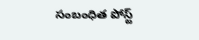సంబంధిత పోస్ట్